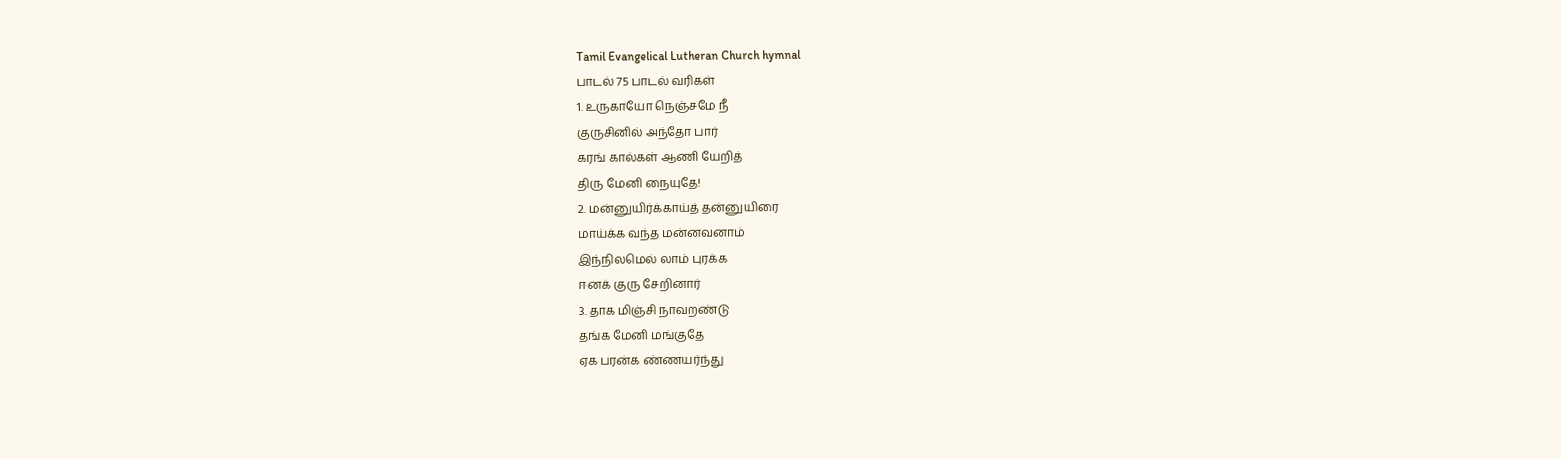Tamil Evangelical Lutheran Church hymnal
பாடல் 75 பாடல் வரிகள்
1. உருகாயோ நெஞ்சமே நீ
குருசினில் அந்தோ பார்
கரங் கால்கள் ஆணி யேறித்
திரு மேனி நையுதே!
2. மன்னுயிர்க்காய்த் தன்னுயிரை
மாய்க்க வந்த மன்னவனாம்
இந்நிலமெல் லாம் புரக்க
ஈனக் குரு சேறினார்
3. தாக மிஞ்சி நாவறண்டு
தங்க மேனி மங்குதே
ஏக பரன்க ண்ணயர்ந்து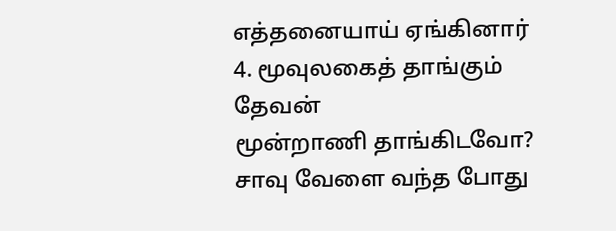எத்தனையாய் ஏங்கினார்
4. மூவுலகைத் தாங்கும் தேவன்
மூன்றாணி தாங்கிடவோ?
சாவு வேளை வந்த போது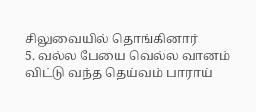சிலுவையில் தொங்கினார்
5. வல்ல பேயை வெல்ல வானம்
விட்டு வந்த தெய்வம் பாராய்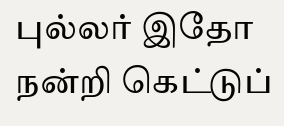புல்லர் இதோ நன்றி கெட்டுப்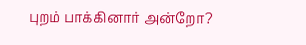புறம் பாக்கினார் அன்றோ?